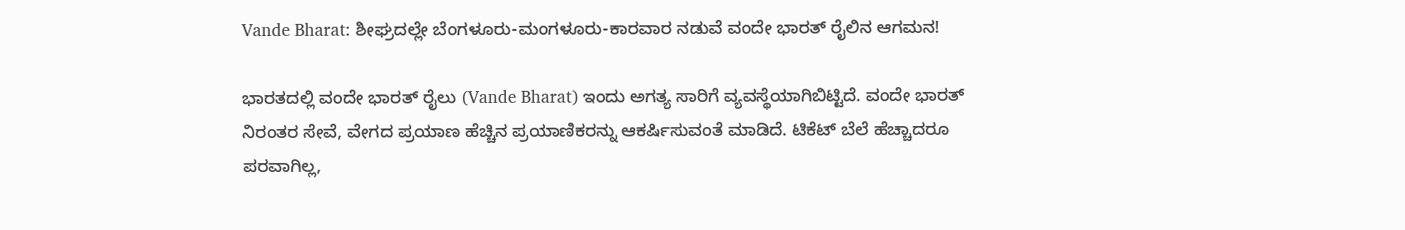Vande Bharat: ಶೀಘ್ರದಲ್ಲೇ ಬೆಂಗಳೂರು-ಮಂಗಳೂರು-ಕಾರವಾರ ನಡುವೆ ವಂದೇ ಭಾರತ್‌ ರೈಲಿನ ಆಗಮನ!

ಭಾರತದಲ್ಲಿ ವಂದೇ ಭಾರತ್‌ ರೈಲು (Vande Bharat) ಇಂದು ಅಗತ್ಯ ಸಾರಿಗೆ ವ್ಯವಸ್ಥೆಯಾಗಿಬಿಟ್ಟಿದೆ. ವಂದೇ ಭಾರತ್‌ ನಿರಂತರ ಸೇವೆ, ವೇಗದ ಪ್ರಯಾಣ ಹೆಚ್ಚಿನ ಪ್ರಯಾಣಿಕರನ್ನು ಆಕರ್ಷಿಸುವಂತೆ ಮಾಡಿದೆ. ಟಿಕೆಟ್‌ ಬೆಲೆ ಹೆಚ್ಚಾದರೂ ಪರವಾಗಿಲ್ಲ,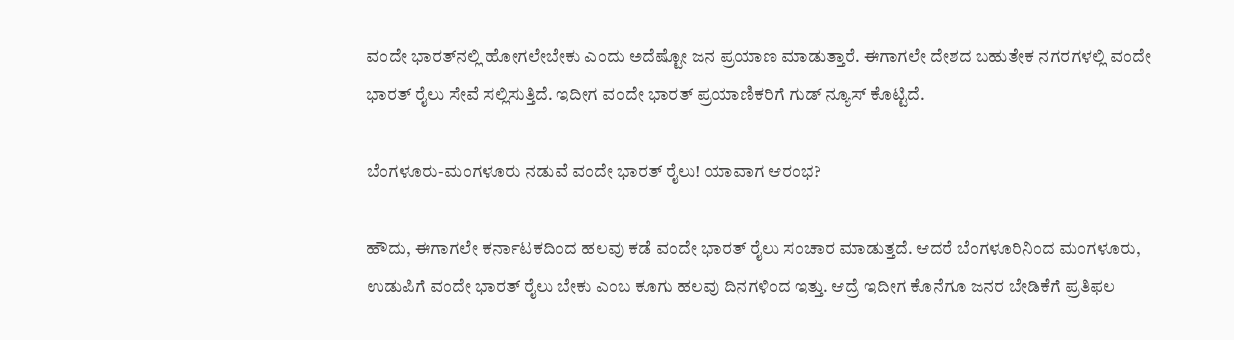ವಂದೇ ಭಾರತ್‌ನಲ್ಲಿ ಹೋಗಲೇಬೇಕು ಎಂದು ಅದೆಷ್ಟೋ ಜನ ಪ್ರಯಾಣ ಮಾಡುತ್ತಾರೆ. ಈಗಾಗಲೇ ದೇಶದ ಬಹುತೇಕ ನಗರಗಳಲ್ಲಿ ವಂದೇ ಭಾರತ್‌ ರೈಲು ಸೇವೆ ಸಲ್ಲಿಸುತ್ತಿದೆ. ಇದೀಗ ವಂದೇ ಭಾರತ್‌ ಪ್ರಯಾಣಿಕರಿಗೆ ಗುಡ್‌ ನ್ಯೂಸ್‌ ಕೊಟ್ಟಿದೆ.

ಬೆಂಗಳೂರು-ಮಂಗಳೂರು ನಡುವೆ ವಂದೇ ಭಾರತ್‌ ರೈಲು! ಯಾವಾಗ ಆರಂಭ?

ಹೌದು, ಈಗಾಗಲೇ ಕರ್ನಾಟಕದಿಂದ ಹಲವು ಕಡೆ ವಂದೇ ಭಾರತ್‌ ರೈಲು ಸಂಚಾರ ಮಾಡುತ್ತದೆ. ಆದರೆ ಬೆಂಗಳೂರಿನಿಂದ ಮಂಗಳೂರು, ಉಡುಪಿಗೆ ವಂದೇ ಭಾರತ್‌ ರೈಲು ಬೇಕು ಎಂಬ ಕೂಗು ಹಲವು ದಿನಗಳಿಂದ ಇತ್ತು. ಆದ್ರೆ ಇದೀಗ ಕೊನೆಗೂ ಜನರ ಬೇಡಿಕೆಗೆ ಪ್ರತಿಫಲ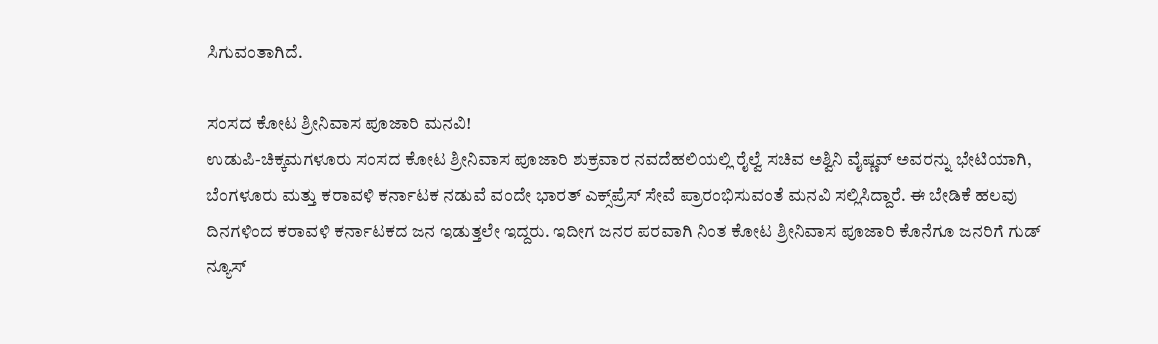ಸಿಗುವಂತಾಗಿದೆ.

ಸಂಸದ ಕೋಟ ಶ್ರೀನಿವಾಸ ಪೂಜಾರಿ ಮನವಿ!
ಉಡುಪಿ-ಚಿಕ್ಕಮಗಳೂರು ಸಂಸದ ಕೋಟ ಶ್ರೀನಿವಾಸ ಪೂಜಾರಿ ಶುಕ್ರವಾರ ನವದೆಹಲಿಯಲ್ಲಿ ರೈಲ್ವೆ ಸಚಿವ ಅಶ್ವಿನಿ ವೈಷ್ಣವ್ ಅವರನ್ನು ಭೇಟಿಯಾಗಿ, ಬೆಂಗಳೂರು ಮತ್ತು ಕರಾವಳಿ ಕರ್ನಾಟಕ ನಡುವೆ ವಂದೇ ಭಾರತ್ ಎಕ್ಸ್‌ಪ್ರೆಸ್ ಸೇವೆ ಪ್ರಾರಂಭಿಸುವಂತೆ ಮನವಿ ಸಲ್ಲಿಸಿದ್ದಾರೆ. ಈ ಬೇಡಿಕೆ ಹಲವು ದಿನಗಳಿಂದ ಕರಾವಳಿ ಕರ್ನಾಟಕದ ಜನ ಇಡುತ್ತಲೇ ಇದ್ದರು. ಇದೀಗ ಜನರ ಪರವಾಗಿ ನಿಂತ ಕೋಟ ಶ್ರೀನಿವಾಸ ಪೂಜಾರಿ ಕೊನೆಗೂ ಜನರಿಗೆ ಗುಡ್‌ ನ್ಯೂಸ್‌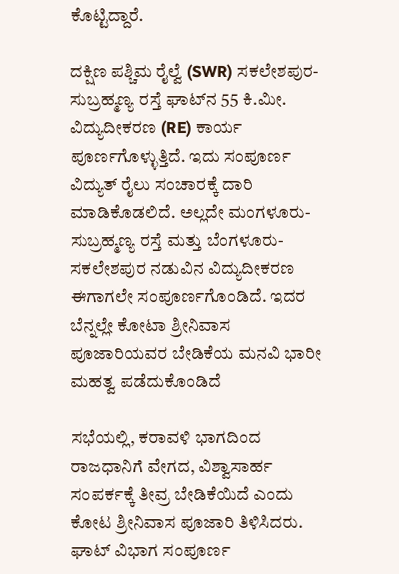ಕೊಟ್ಟಿದ್ದಾರೆ.

ದಕ್ಷಿಣ ಪಶ್ಚಿಮ ರೈಲ್ವೆ (SWR) ಸಕಲೇಶಪುರ-ಸುಬ್ರಹ್ಮಣ್ಯ ರಸ್ತೆ ಘಾಟ್‌ನ 55 ಕಿ.ಮೀ. ವಿದ್ಯುದೀಕರಣ (RE) ಕಾರ್ಯ ಪೂರ್ಣಗೊಳ್ಳುತ್ತಿದೆ. ಇದು ಸಂಪೂರ್ಣ ವಿದ್ಯುತ್ ರೈಲು ಸಂಚಾರಕ್ಕೆ ದಾರಿ ಮಾಡಿಕೊಡಲಿದೆ. ಅಲ್ಲದೇ ಮಂಗಳೂರು-ಸುಬ್ರಹ್ಮಣ್ಯ ರಸ್ತೆ ಮತ್ತು ಬೆಂಗಳೂರು-ಸಕಲೇಶಪುರ ನಡುವಿನ ವಿದ್ಯುದೀಕರಣ ಈಗಾಗಲೇ ಸಂಪೂರ್ಣಗೊಂಡಿದೆ. ಇದರ ಬೆನ್ನಲ್ಲೇ ಕೋಟಾ ಶ್ರೀನಿವಾಸ ಪೂಜಾರಿಯವರ ಬೇಡಿಕೆಯ ಮನವಿ ಭಾರೀ ಮಹತ್ವ ಪಡೆದುಕೊಂಡಿದೆ

ಸಭೆಯಲ್ಲಿ, ಕರಾವಳಿ ಭಾಗದಿಂದ ರಾಜಧಾನಿಗೆ ವೇಗದ, ವಿಶ್ವಾಸಾರ್ಹ ಸಂಪರ್ಕಕ್ಕೆ ತೀವ್ರ ಬೇಡಿಕೆಯಿದೆ ಎಂದು ಕೋಟ ಶ್ರೀನಿವಾಸ ಪೂಜಾರಿ ತಿಳಿಸಿದರು. ಘಾಟ್ ವಿಭಾಗ ಸಂಪೂರ್ಣ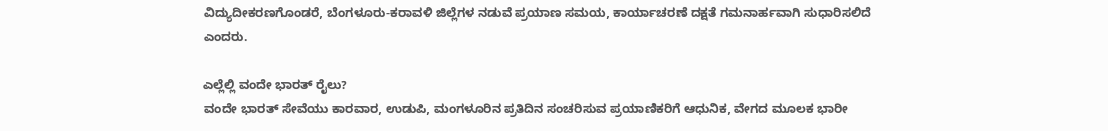ವಿದ್ಯುದೀಕರಣಗೊಂಡರೆ, ಬೆಂಗಳೂರು-ಕರಾವಳಿ ಜಿಲ್ಲೆಗಳ ನಡುವೆ ಪ್ರಯಾಣ ಸಮಯ, ಕಾರ್ಯಾಚರಣೆ ದಕ್ಷತೆ ಗಮನಾರ್ಹವಾಗಿ ಸುಧಾರಿಸಲಿದೆ ಎಂದರು.

ಎಲ್ಲೆಲ್ಲಿ ವಂದೇ ಭಾರತ್‌ ರೈಲು?
ವಂದೇ ಭಾರತ್ ಸೇವೆಯು ಕಾರವಾರ, ಉಡುಪಿ, ಮಂಗಳೂರಿನ ಪ್ರತಿದಿನ ಸಂಚರಿಸುವ ಪ್ರಯಾಣಿಕರಿಗೆ ಆಧುನಿಕ, ವೇಗದ ಮೂಲಕ ಭಾರೀ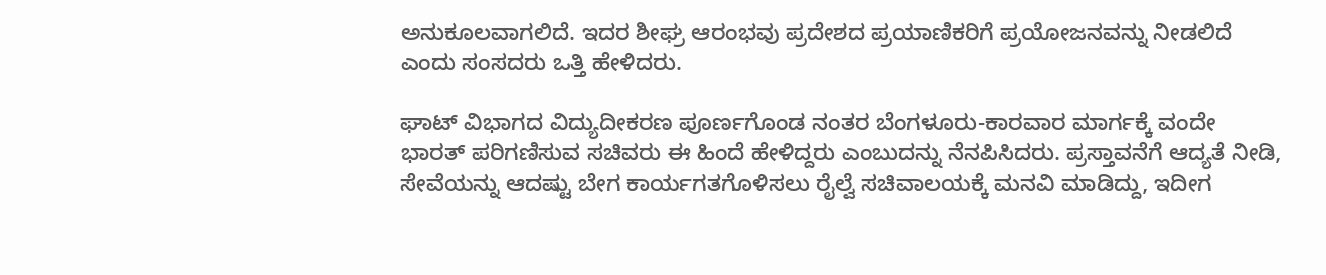ಅನುಕೂಲವಾಗಲಿದೆ. ಇದರ ಶೀಘ್ರ ಆರಂಭವು ಪ್ರದೇಶದ ಪ್ರಯಾಣಿಕರಿಗೆ ಪ್ರಯೋಜನವನ್ನು ನೀಡಲಿದೆ ಎಂದು ಸಂಸದರು ಒತ್ತಿ ಹೇಳಿದರು.

ಘಾಟ್ ವಿಭಾಗದ ವಿದ್ಯುದೀಕರಣ ಪೂರ್ಣಗೊಂಡ ನಂತರ ಬೆಂಗಳೂರು-ಕಾರವಾರ ಮಾರ್ಗಕ್ಕೆ ವಂದೇ ಭಾರತ್ ಪರಿಗಣಿಸುವ ಸಚಿವರು ಈ ಹಿಂದೆ ಹೇಳಿದ್ದರು ಎಂಬುದನ್ನು ನೆನಪಿಸಿದರು. ಪ್ರಸ್ತಾವನೆಗೆ ಆದ್ಯತೆ ನೀಡಿ, ಸೇವೆಯನ್ನು ಆದಷ್ಟು ಬೇಗ ಕಾರ್ಯಗತಗೊಳಿಸಲು ರೈಲ್ವೆ ಸಚಿವಾಲಯಕ್ಕೆ ಮನವಿ ಮಾಡಿದ್ದು, ಇದೀಗ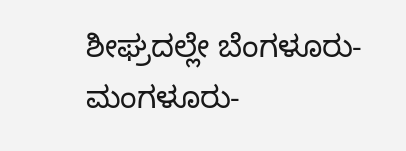ಶೀಘ್ರದಲ್ಲೇ ಬೆಂಗಳೂರು-ಮಂಗಳೂರು-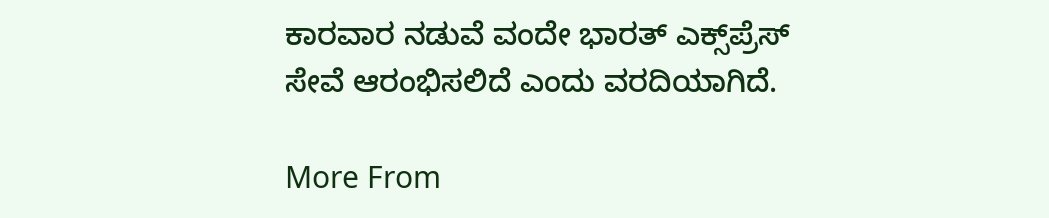ಕಾರವಾರ ನಡುವೆ ವಂದೇ ಭಾರತ್‌ ಎಕ್ಸ್‌ಪ್ರೆಸ್‌ ಸೇವೆ ಆರಂಭಿಸಲಿದೆ ಎಂದು ವರದಿಯಾಗಿದೆ.

More From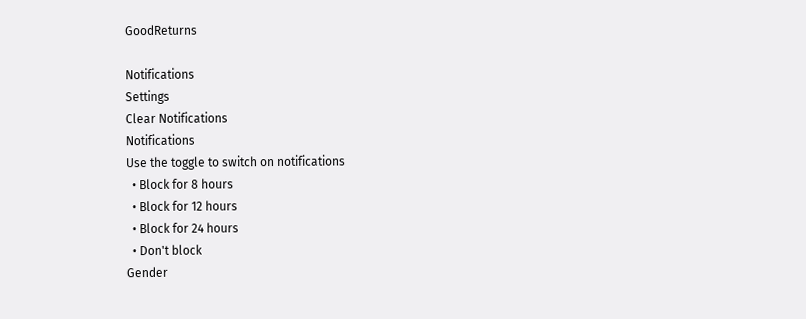GoodReturns

Notifications
Settings
Clear Notifications
Notifications
Use the toggle to switch on notifications
  • Block for 8 hours
  • Block for 12 hours
  • Block for 24 hours
  • Don't block
Gender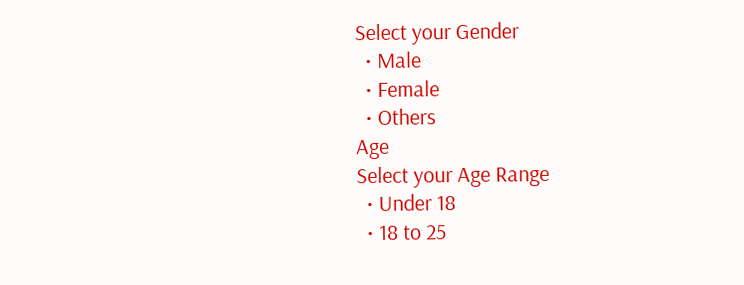Select your Gender
  • Male
  • Female
  • Others
Age
Select your Age Range
  • Under 18
  • 18 to 25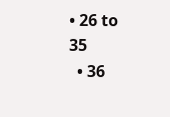• 26 to 35
  • 36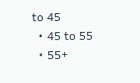to 45
  • 45 to 55
  • 55+